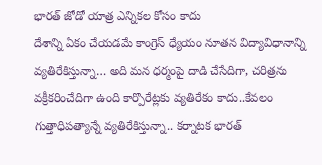భారత్ జోడో యాత్ర ఎన్నికల కోసం కాదు
దేశాన్ని ఏకం చేయడమే కాంగ్రెస్ ధ్యేయం నూతన విద్యావిధానాన్ని వ్యతిరేకిస్తున్నా… అది మన ధర్మంపై దాడి చేసేదిగా, చరిత్రను వక్రీకరించేదిగా ఉంది కార్పొరేట్లకు వ్యతిరేకం కాదు..కేవలం గుత్తాధిపత్యాన్నే వ్యతిరేకిస్తున్నా.. కర్నాటక భారత్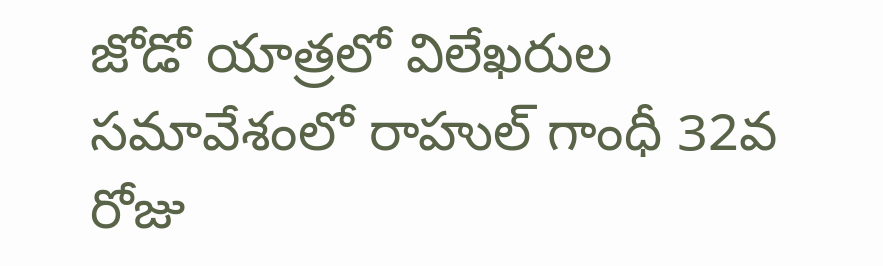జోడో యాత్రలో విలేఖరుల సమావేశంలో రాహుల్ గాంధీ 32వ రోజు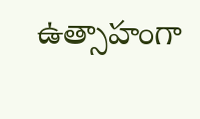ఉత్సాహంగా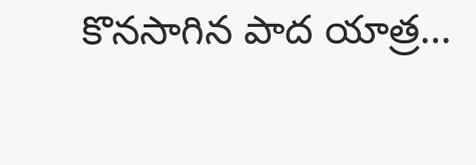కొనసాగిన పాద యాత్ర…